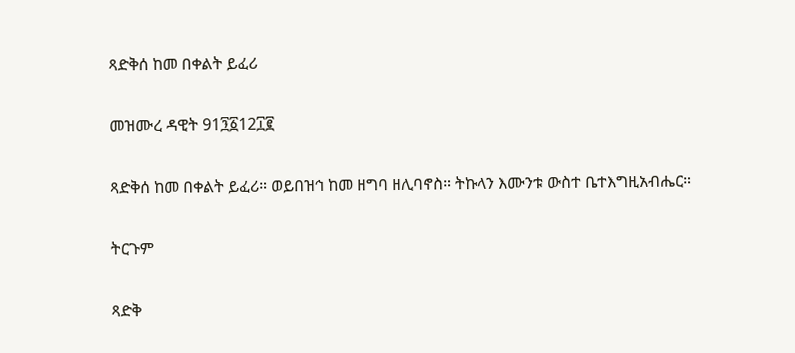ጻድቅሰ ከመ በቀልት ይፈሪ

መዝሙረ ዳዊት 91፺፩12፲፪

ጻድቅሰ ከመ በቀልት ይፈሪ። ወይበዝኅ ከመ ዘግባ ዘሊባኖስ። ትኩላን እሙንቱ ውስተ ቤተእግዚአብሔር።

ትርጉም

ጻድቅ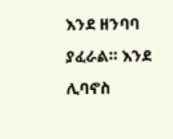እንደ ዘንባባ ያፈራል። እንደ ሊባኖስ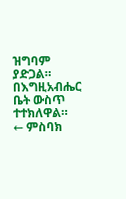ዝግባም ያድጋል። በእግዚአብሔር ቤት ውስጥ ተተክለዋል።
← ምስባክ